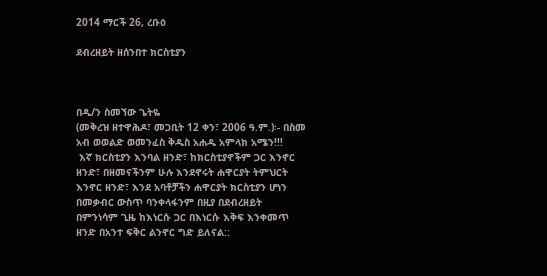2014 ማርች 26, ረቡዕ

ደብረዘይት ዘሰንበተ ክርስቲያን



በዲ/ን ስመኘው ጌትዬ
(መቅረዝ ዘተዋሕዶ፣ መጋቢት 12 ቀን፣ 2006 ዓ.ም.)፡- በስመ አብ ወወልድ ወመንፈስ ቅዱስ አሐዱ አምላክ አሜን!!!
 እኛ ክርስቲያን እንባል ዘንድ፣ ከክርስቲያኖችም ጋር እንኖር ዘንድ፣ በዘመናችንም ሁሉ እንደኖሩት ሐዋርያት ትምህርት እንኖር ዘንድ፣ እንደ አባቶቻችን ሐዋርያት ክርስቲያን ሆነን በመቃብር ውስጥ ባንቀላፋንም በዚያ በደብረዘይት በምንነሳም ጊዜ ከእነርሱ ጋር በእነርሱ እቅፍ እንቀመጥ ዘንድ በአንተ ፍቅር ልንኖር ግድ ይለናል::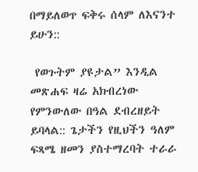በማይለወጥ ፍቅሩ ሰላም ለእናንተ ይሁን::

 የወጉትም ያዩታል” እንዲል መጽሐፍ ዛሬ አክብረነው የምንውለው በዓል ደብረዘይት ይባላል:: ጌታችን የዚህችን ዓለም ፍጻሜ ዘመን ያስተማረባት ተራራ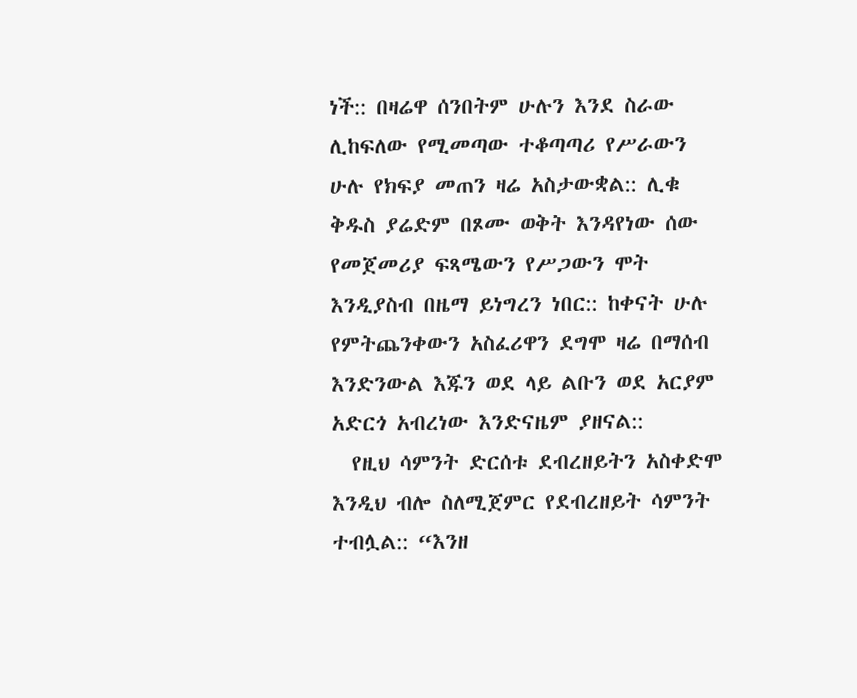ነች:: በዛሬዋ ሰንበትም ሁሉን እንደ ስራው ሊከፍለው የሚመጣው ተቆጣጣሪ የሥራውን ሁሉ የክፍያ መጠን ዛሬ አስታውቋል:: ሊቁ ቅዱስ ያሬድም በጾሙ ወቅት እንዳየነው ሰው የመጀመሪያ ፍጻሜውን የሥጋውን ሞት እንዲያስብ በዜማ ይነግረን ነበር:: ከቀናት ሁሉ የምትጨንቀውን አስፈሪዋን ደግሞ ዛሬ በማሰብ እንድንውል እጁን ወደ ላይ ልቡን ወደ አርያም አድርጎ አብረነው እንድናዜም ያዘናል::
  የዚህ ሳምንት ድርሰቱ ደብረዘይትን አስቀድሞ እንዲህ ብሎ ስለሚጀምር የደብረዘይት ሳምንት ተብሏል:: “እንዘ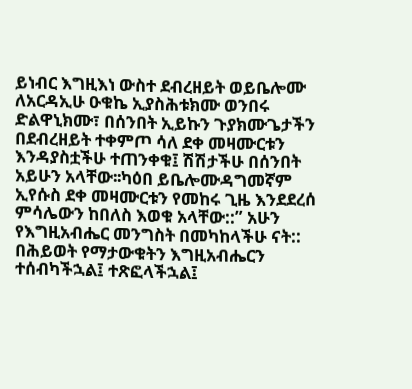ይነብር እግዚእነ ውስተ ደብረዘይት ወይቤሎሙ ለአርዳኢሁ ዑቁኬ ኢያስሕቱክሙ ወንበሩ ድልዋኒክሙ፣ በሰንበት ኢይኩን ጉያክሙጌታችን በደብረዘይት ተቀምጦ ሳለ ደቀ መዛሙርቱን እንዳያስቷችሁ ተጠንቀቁ፤ ሽሽታችሁ በሰንበት አይሁን አላቸው፡፡ካዕበ ይቤሎሙዳግመኛም ኢየሱስ ደቀ መዛሙርቱን የመከሩ ጊዜ እንደደረሰ ምሳሌውን ከበለስ እወቁ አላቸው::” አሁን የእግዚአብሔር መንግስት በመካከላችሁ ናት:: በሕይወት የማታውቁትን እግዚአብሔርን ተሰብካችኋል፤ ተጽፎላችኋል፤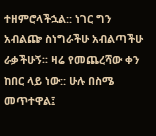ተዘምሮላችኋል:: ነገር ግን አብልጬ ስነግራችሁ አብልጣችሁ ራቃችሁኝ፡፡ ዛሬ የመጨረሻው ቀን ከበር ላይ ነው:: ሁሉ በስሜ መጥተዋል፤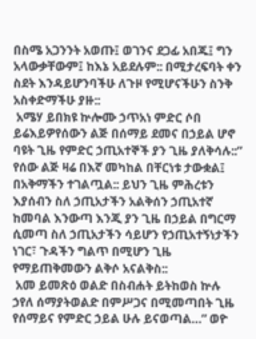በስሜ አጋንንት አወጡ፤ ወገንና ደጋፊ አበጁ፤ ግን አላውቃቸውም፤ ከእኔ አይደሉም:: በሚታረፍባት ቀን ስደት እንዳይሆንባችሁ ለጉዞ የሚሆናችሁን ስንቅ አስቀድማችሁ ያዙ::
 አሜሃ ይበክዩ ኵሎሙ ኃጥአነ ምድር ሶበ ይሬእይዎየሰውን ልጅ በሰማይ ደመና በኃይል ሆኖ ባዩት ጊዜ የምድር ኃጢአተኞች ያን ጊዜ ያለቅሳሉ::” የሰው ልጅ ዛሬ በእኛ መካከል በቸርነቱ ታውቋል፤ በአቅማችን ተገልጧል:: ይህን ጊዜ ምሕረቱን እያሰብን ስለ ኃጢአታችን አልቅሰን ኃጢአተኛ ከመባል እንውጣ እንጂ ያን ጊዜ በኃይል በግርማ ሲመጣ ስለ ኃጢአታችን ሳይሆን የኃጢአተኝነታችን ነገር፣ ጉዳችን ግልጥ በሚሆን ጊዜ የማይጠቅመውን ልቅሶ አናልቅስ::
 አመ ይመጽዕ ወልድ በስብሐት ይትከወስ ኵሉ ኃየለ ሰማያትወልድ በምሥጋና በሚመጣበት ጊዜ የሰማይና የምድር ኃይል ሁሉ ይናወጣል…” ወዮ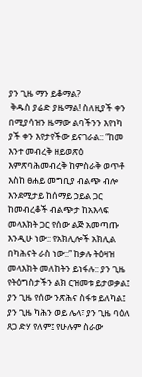ያን ጊዜ ማን ይቆማል?
 ቅዱስ ያሬድ ያዜማል! ስለዚያች ቀን በሚያሳዝን ዜማው ልባችንን እየነካ ያች ቀን እየታየችው ይናገራል:: “ከመ እንተ መብረቅ ዘይወጽዕ እምጽባሕመብረቅ ከምስራቅ ወጥቶ እስከ ፀሐይ መግቢያ ብልጭ ብሎ እንደሚታይ ከሰማይ ኃይል ጋር ከመብረቆች ብልጭታ ከአእላፍ መላእክት ጋር የሰው ልጅ አመጣጡ እንዲሁ ነው:: የአክሊሎች አክሊል በካሕናት ራስ ነው::” ከቃሉ ትዕዛዝ መላእክት መለከትን ይነፋሉ:: ያን ጊዜ የትዕግስታችን ልክ ርዝመቱ ይታወቃል፤ ያን ጊዜ የሰው ንጽሕና ስፋቱ ይለካል፤ ያን ጊዜ ካሕን ወይ ሌላ፣ ያን ጊዜ ባዕለ ጸጋ ድሃ የለም፤ የሁሉም ስራው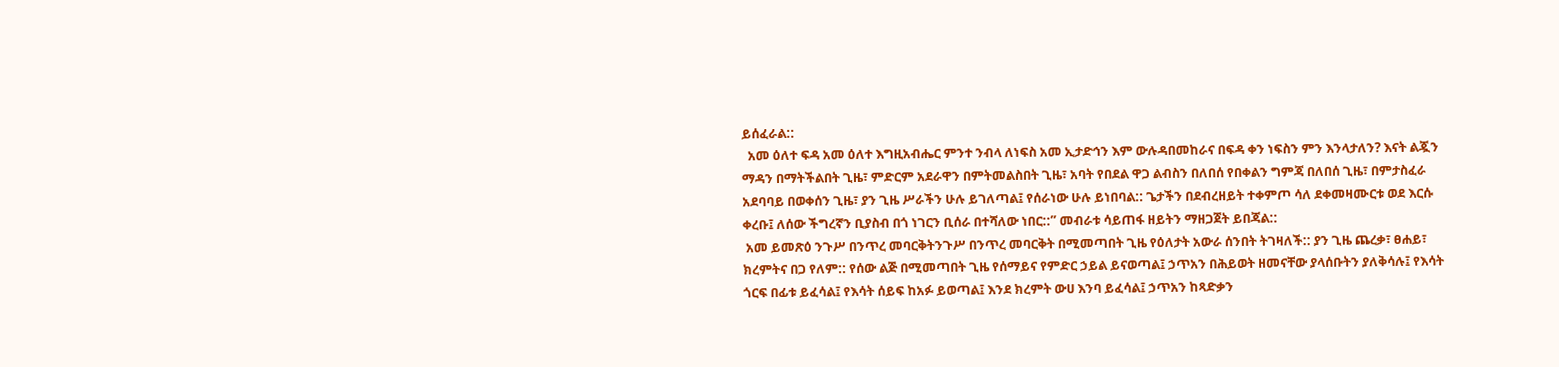ይሰፈራል::
  አመ ዕለተ ፍዳ አመ ዕለተ እግዚአብሔር ምንተ ንብላ ለነፍስ አመ ኢታድኅን እም ውሉዳበመከራና በፍዳ ቀን ነፍስን ምን እንላታለን? እናት ልጇን ማዳን በማትችልበት ጊዜ፣ ምድርም አደራዋን በምትመልስበት ጊዜ፣ አባት የበደል ዋጋ ልብስን በለበሰ የበቀልን ግምጃ በለበሰ ጊዜ፣ በምታስፈራ አደባባይ በወቀሰን ጊዜ፣ ያን ጊዜ ሥራችን ሁሉ ይገለጣል፤ የሰራነው ሁሉ ይነበባል:: ጌታችን በደብረዘይት ተቀምጦ ሳለ ደቀመዛሙርቱ ወደ እርሱ ቀረቡ፤ ለሰው ችግረኛን ቢያስብ በጎ ነገርን ቢሰራ በተሻለው ነበር::” መብራቱ ሳይጠፋ ዘይትን ማዘጋጀት ይበጃል::
 አመ ይመጽዕ ንጉሥ በንጥረ መባርቅትንጉሥ በንጥረ መባርቅት በሚመጣበት ጊዜ የዕለታት አውራ ሰንበት ትገዛለች:: ያን ጊዜ ጨረቃ፣ ፀሐይ፣ ክረምትና በጋ የለም:: የሰው ልጅ በሚመጣበት ጊዜ የሰማይና የምድር ኃይል ይናወጣል፤ ኃጥአን በሕይወት ዘመናቸው ያላሰቡትን ያለቅሳሉ፤ የእሳት ጎርፍ በፊቱ ይፈሳል፤ የእሳት ሰይፍ ከአፉ ይወጣል፤ እንደ ክረምት ውሀ እንባ ይፈሳል፤ ኃጥአን ከጻድቃን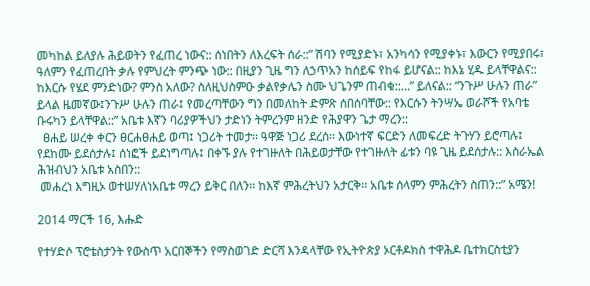መካከል ይለያሉ ሕይወትን የፈጠረ ነውና:: ሰነበትን ለእረፍት ሰራ::” ሽባን የሚያድኑ፣ አንካሳን የሚያቀኑ፣ እውርን የሚያበሩ፣ ዓለምን የፈጠረበት ቃሉ የምህረት ምንጭ ነው:: በዚያን ጊዜ ግን ለኃጥአን ከሰይፍ የከፋ ይሆናል:: ከእኔ ሂዱ ይላቸዋልና:: ከእርሱ የሄደ ምንድነው? ምንስ አለው? ስለዚህስምዑ ቃልየቃሌን ስሙ ህጌንም ጠብቁ::…” ይለናል:: “ንጉሥ ሁሉን ጠራ” ይላል ዜመኛው፤ንጉሥ ሁሉን ጠራ፤ የመረጣቸውን ግን በመለከት ድምጽ ሰበሰባቸው:: የእርሱን ትንሣኤ ወራሾች የአባቴ ቡሩካን ይላቸዋል::” አቤቱ እኛን ባሪያዎችህን ታድነን ትምረንም ዘንድ የሕያዋን ጌታ ማረን::
  ፀሐይ ሠረቀ ቀርን ፀርሐፀሐይ ወጣ፤ ነጋሪት ተመታ፡፡ ዓዋጅ ነጋሪ ደረሰ፡፡ እውነተኛ ፍርድን ለመፍረድ ትጉሃን ይሮጣሉ፤ የደከሙ ይደሰታሉ፤ ሰነፎች ይደነግጣሉ፤ በቀኙ ያሉ የተገዙለት በሕይወታቸው የተገዙለት ፊቱን ባዩ ጊዜ ይደሰታሉ:: እስራኤል ሕዝብህን አቤቱ አስበን::
 መሐረነ እግዚኦ ወተሠሃለነአቤቱ ማረን ይቅር በለን፡፡ ከእኛ ምሕረትህን አታርቅ፡፡ አቤቱ ሰላምን ምሕረትን ስጠን::” አሜን!

2014 ማርች 16, እሑድ

የተሃድሶ ፕሮቴስታንት የውስጥ አርበኞችን የማስወገድ ድርሻ እንዳላቸው የኢትዮጵያ ኦርቶዶክስ ተዋሕዶ ቤተክርስቲያን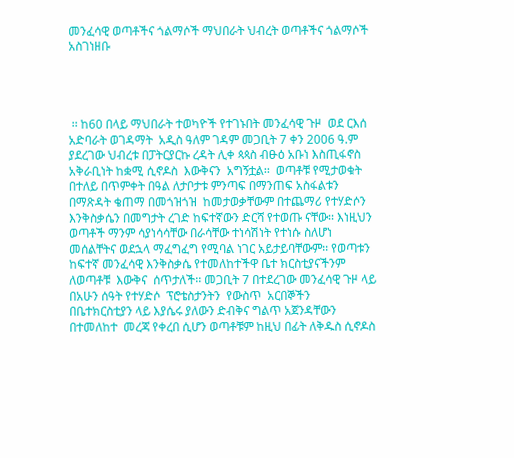መንፈሳዊ ወጣቶችና ጎልማሶች ማህበራት ህብረት ወጣቶችና ጎልማሶች አስገነዘቡ




 ፡፡ ከ60 በላይ ማህበራት ተወካዮች የተገኑበት መንፈሳዊ ጉዞ  ወደ ርእሰ አድባራት ወገዳማት  አዲስ ዓለም ገዳም መጋቢት 7 ቀን 2006 ዓ.ም ያደረገው ህብረቱ በፓትርያርኩ ረዳት ሊቀ ጳጳስ ብፁዕ አቡነ እስጢፋኖስ አቅራቢነት ከቋሚ ሲኖዶስ  እውቅናን  አግኝቷል፡፡  ወጣቶቹ የሚታወቁት በተለይ በጥምቀት በዓል ለታቦታቱ ምንጣፍ በማንጠፍ አስፋልቱን በማጽዳት ቄጠማ በመጎዝጎዝ  ከመታወቃቸውም በተጨማሪ የተሃድሶን እንቅስቃሴን በመግታት ረገድ ከፍተኛውን ድርሻ የተወጡ ናቸው፡፡ እነዚህን ወጣቶች ማንም ሳያነሳሳቸው በራሳቸው ተነሳሽነት የተነሱ ስለሆነ መሰልቸትና ወደኋላ ማፈግፈግ የሚባል ነገር አይታይባቸውም፡፡ የወጣቱን ከፍተኛ መንፈሳዊ እንቅስቃሴ የተመለከተችዋ ቤተ ክርስቲያናችንም  ለወጣቶቹ  እውቅና  ሰጥታለች፡፡ መጋቢት 7 በተደረገው መንፈሳዊ ጉዞ ላይ በአሁን ሰዓት የተሃድሶ  ፕሮቴስታንትን  የውስጥ  አርበኞችን   በቤተክርስቲያን ላይ እያሴሩ ያለውን ድብቅና ግልጥ አጀንዳቸውን በተመለከተ  መረጃ የቀረበ ሲሆን ወጣቶቹም ከዚህ በፊት ለቅዱስ ሲኖዶስ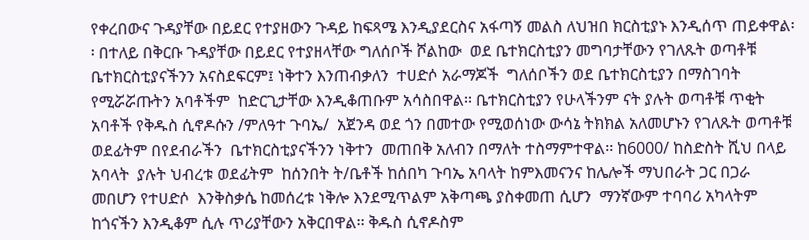የቀረበውና ጉዳያቸው በይደር የተያዘውን ጉዳይ ከፍጻሜ እንዲያደርስና አፋጣኝ መልስ ለህዝበ ክርስቲያኑ እንዲሰጥ ጠይቀዋል፡፡ በተለይ በቅርቡ ጉዳያቸው በይደር የተያዘላቸው ግለሰቦች ሾልከው  ወደ ቤተክርስቲያን መግባታቸውን የገለጹት ወጣቶቹ   ቤተክርስቲያናችንን አናስደፍርም፤ ነቅተን እንጠብቃለን  ተሀድሶ አራማጆች  ግለሰቦችን ወደ ቤተክርስቲያን በማስገባት የሚሯሯጡትን አባቶችም  ከድርጊታቸው እንዲቆጠቡም አሳስበዋል፡፡ ቤተክርስቲያን የሁላችንም ናት ያሉት ወጣቶቹ ጥቂት አባቶች የቅዱስ ሲኖዶሱን /ምለዓተ ጉባኤ/  አጀንዳ ወደ ጎን በመተው የሚወሰነው ውሳኔ ትክክል አለመሆኑን የገለጹት ወጣቶቹ   ወደፊትም በየደብራችን  ቤተክርስቲያናችንን ነቅተን  መጠበቅ አለብን በማለት ተስማምተዋል፡፡ ከ6000/ ከስድስት ሺህ በላይ አባላት  ያሉት ህብረቱ ወደፊትም  ከሰንበት ት/ቤቶች ከሰበካ ጉባኤ አባላት ከምእመናንና ከሌሎች ማህበራት ጋር በጋራ መበሆን የተሀድሶ  እንቅስቃሴ ከመሰረቱ ነቅሎ እንደሚጥልም አቅጣጫ ያስቀመጠ ሲሆን  ማንኛውም ተባባሪ አካላትም ከጎናችን እንዲቆም ሲሉ ጥሪያቸውን አቅርበዋል፡፡ ቅዱስ ሲኖዶስም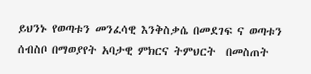ይህንኑ የወጣቱን መንፈሳዊ እንቅስቃሴ በመደገፍ ና ወጣቱን ሰብስቦ በማወያየት አባታዊ ምክርና ትምህርት  በመስጠት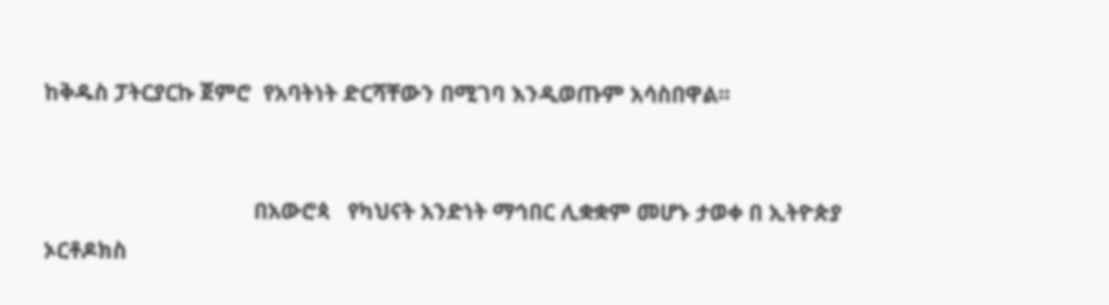ከቅዱስ ፓትርያርኩ ጀምሮ  የአባትነት ድርሻቸውን በሚገባ እንዲወጡም አሳስበዋል፡፡


                                   በአውሮጳ   የካህናት አንድነት ማኅበር ሊቋቋም መሆኑ ታወቀ በ ኢትዮጵያ ኦርቶዶክስ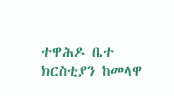ተዋሕዶ ቤተ ክርስቲያን ከመላዋ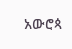አውሮጳ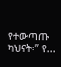የተውጣጡ ካህናት፡” የ...